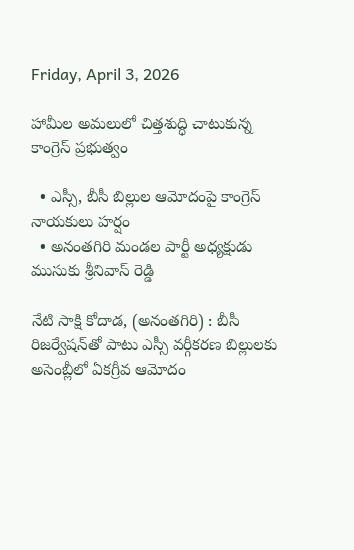Friday, April 3, 2026

హామీల అమలులో చిత్తశుద్ధి చాటుకున్న కాంగ్రెస్ ప్రభుత్వం

  • ఎస్సీ, బీసీ బిల్లుల ఆమోదంపై కాంగ్రెస్ నాయకులు హర్షం
  • అనంతగిరి మండల పార్టీ అధ్యక్షుడు ముసుకు శ్రీనివాస్ రెడ్డి

నేటి సాక్షి కోదాడ, (అనంతగిరి) : బీసీ రిజర్వేషన్‌తో పాటు ఎస్సీ వర్గీకరణ బిల్లులకు అసెంబ్లీలో ఏకగ్రీవ ఆమోదం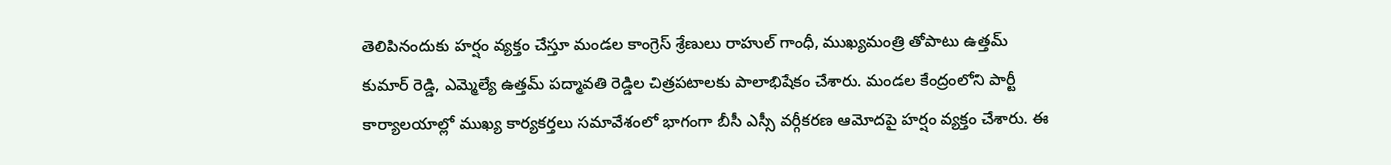తెలిపినందుకు హర్షం వ్యక్తం చేస్తూ మండల కాంగ్రెస్‌ శ్రేణులు రాహుల్ గాంధీ, ముఖ్యమంత్రి తోపాటు ఉత్తమ్ కుమార్ రెడ్డి, ఎమ్మెల్యే ఉత్తమ్ పద్మావతి రెడ్డిల చిత్రపటాలకు పాలాభిషేకం చేశారు. మండల కేంద్రంలోని పార్టీ కార్యాలయాల్లో ముఖ్య కార్యకర్తలు సమావేశంలో భాగంగా బీసీ ఎస్సీ వర్గీకరణ ఆమోదపై హర్షం వ్యక్తం చేశారు. ఈ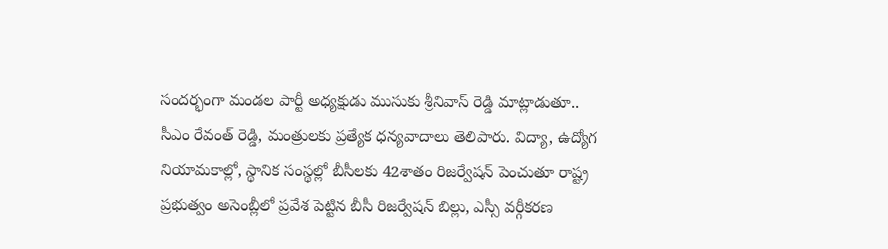సందర్భంగా మండల పార్టీ అధ్యక్షుడు ముసుకు శ్రీనివాస్ రెడ్డి మాట్లాడుతూ.. సీఎం రేవంత్ రెడ్డి, మంత్రులకు ప్రత్యేక ధన్యవాదాలు తెలిపారు. విద్యా, ఉద్యోగ నియామకాల్లో, స్థానిక సంస్థల్లో బీసీలకు 42శాతం రిజర్వేషన్ పెంచుతూ రాష్ట్ర ప్రభుత్వం అసెంబ్లీలో ప్రవేశ పెట్టిన బీసీ రిజర్వేషన్ బిల్లు, ఎస్సీ వర్గీకరణ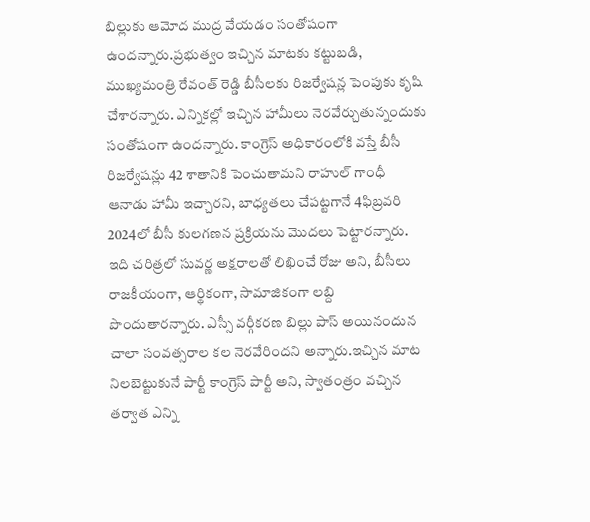బిల్లుకు ఆమోద ముద్ర వేయడం సంతోషంగా ఉందన్నారు.ప్రభుత్వం ఇచ్చిన మాటకు కట్టుబడి, ముఖ్యమంత్రి రేవంత్ రెడ్డి బీసీలకు రిజర్వేషన్ల పెంపుకు కృషి చేశారన్నారు. ఎన్నికల్లో ఇచ్చిన హామీలు నెరవేర్చుతున్నందుకు సంతోషంగా ఉందన్నారు. కాంగ్రెస్ అధికారంలోకి వస్తే బీసీ రిజర్వేషన్లు 42 శాతానికి పెంచుతామని రాహుల్ గాంధీ ఆనాడు హామీ ఇచ్చారని, బాధ్యతలు చేపట్టగానే 4ఫిబ్రవరి 2024లో బీసీ కులగణన ప్రక్రియను మొదలు పెట్టారన్నారు. ఇది చరిత్రలో సువర్ణ అక్షరాలతో లిఖించే రోజు అని, బీసీలు రాజకీయంగా, ఆర్థికంగా, సామాజికంగా లబ్ది పొందుతారన్నారు. ఎస్సీ వర్గీకరణ బిల్లు పాస్ అయినందున చాలా సంవత్సరాల కల నెరవేరిందని అన్నారు.ఇచ్చిన మాట నిలబెట్టుకునే పార్టీ కాంగ్రెస్ పార్టీ అని, స్వాతంత్రం వచ్చిన తర్వాత ఎన్ని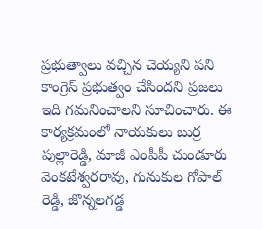ప్రభుత్వాలు వచ్చిన చెయ్యని పని కాంగ్రెస్ ప్రభుత్వం చేసిందని ప్రజలు ఇది గమనించాలని సూచించారు. ఈ కార్యక్రమంలో నాయకులు బుర్ర పుల్లారెడ్డి, మాజీ ఎంపీపీ చుండూరు వెంకటేశ్వరరావు, గునుకుల గోపాల్ రెడ్డి, జొన్నలగడ్డ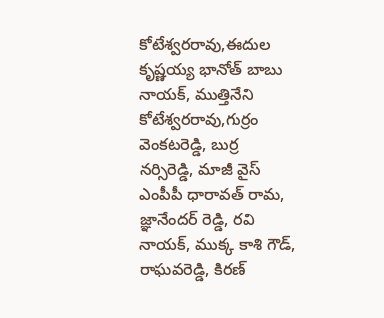కోటేశ్వరరావు,ఈదుల కృష్ణయ్య భానోత్ బాబు నాయక్, ముత్తినేని కోటేశ్వరరావు,గుర్రం వెంకటరెడ్డి, బుర్ర నర్సిరెడ్డి, మాజీ వైస్ ఎంపీపీ ధారావత్ రామ, జ్ఞానేందర్ రెడ్డి, రవి నాయక్, ముక్క కాశి గౌడ్, రాఘవరెడ్డి, కిరణ్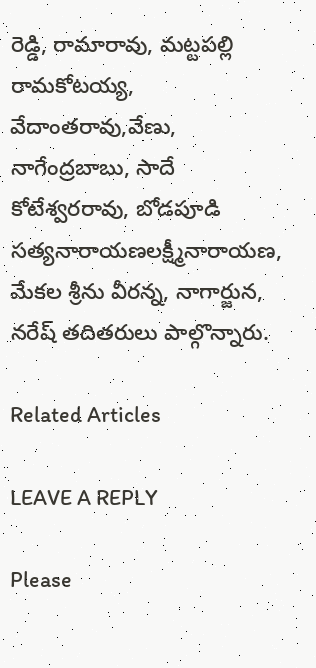రెడ్డి, రామారావు, మట్టపల్లి రామకోటయ్య, వేదాంతరావు,వేణు, నాగేంద్రబాబు, సాదే కోటేశ్వరరావు, బోడపూడి సత్యనారాయణలక్ష్మీనారాయణ, మేకల శ్రీను వీరన్న, నాగార్జున, నరేష్ తదితరులు పాల్గొన్నారు.

Related Articles

LEAVE A REPLY

Please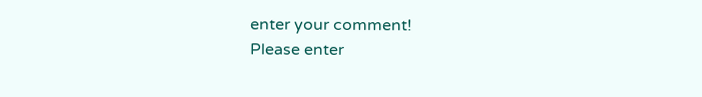enter your comment!
Please enter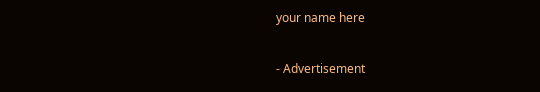your name here

- Advertisement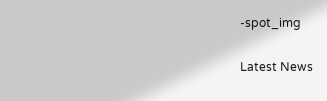-spot_img

Latest News